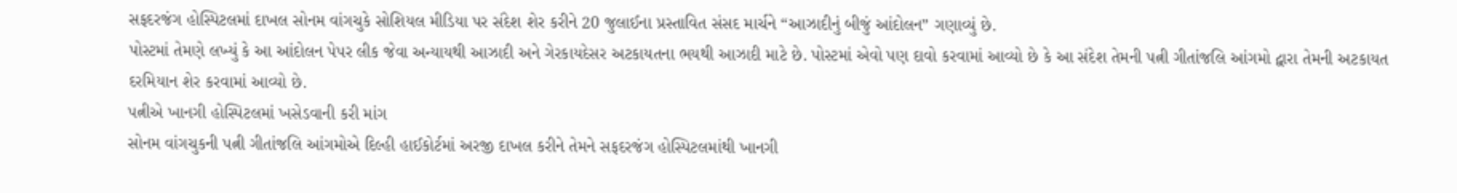સફદરજંગ હોસ્પિટલમાં દાખલ સોનમ વાંગચુકે સોશિયલ મીડિયા પર સંદેશ શેર કરીને 20 જુલાઈના પ્રસ્તાવિત સંસદ માર્ચને “આઝાદીનું બીજું આંદોલન” ગણાવ્યું છે.
પોસ્ટમાં તેમણે લખ્યું કે આ આંદોલન પેપર લીક જેવા અન્યાયથી આઝાદી અને ગેરકાયદેસર અટકાયતના ભયથી આઝાદી માટે છે. પોસ્ટમાં એવો પણ દાવો કરવામાં આવ્યો છે કે આ સંદેશ તેમની પત્ની ગીતાંજલિ આંગમો દ્વારા તેમની અટકાયત દરમિયાન શેર કરવામાં આવ્યો છે.
પત્નીએ ખાનગી હોસ્પિટલમાં ખસેડવાની કરી માંગ
સોનમ વાંગચુકની પત્ની ગીતાંજલિ આંગમોએ દિલ્હી હાઈકોર્ટમાં અરજી દાખલ કરીને તેમને સફદરજંગ હોસ્પિટલમાંથી ખાનગી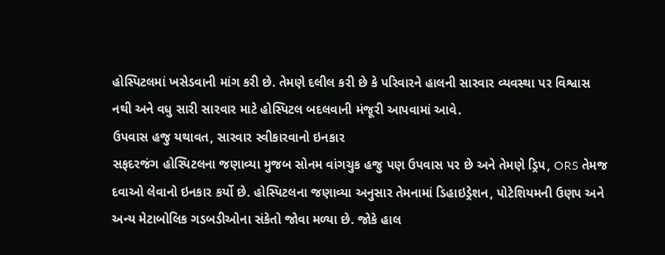હોસ્પિટલમાં ખસેડવાની માંગ કરી છે. તેમણે દલીલ કરી છે કે પરિવારને હાલની સારવાર વ્યવસ્થા પર વિશ્વાસ નથી અને વધુ સારી સારવાર માટે હોસ્પિટલ બદલવાની મંજૂરી આપવામાં આવે.
ઉપવાસ હજુ યથાવત, સારવાર સ્વીકારવાનો ઇનકાર
સફદરજંગ હોસ્પિટલના જણાવ્યા મુજબ સોનમ વાંગચુક હજુ પણ ઉપવાસ પર છે અને તેમણે ડ્રિપ, ORS તેમજ દવાઓ લેવાનો ઇનકાર કર્યો છે. હોસ્પિટલના જણાવ્યા અનુસાર તેમનામાં ડિહાઇડ્રેશન, પોટેશિયમની ઉણપ અને અન્ય મેટાબોલિક ગડબડીઓના સંકેતો જોવા મળ્યા છે. જોકે હાલ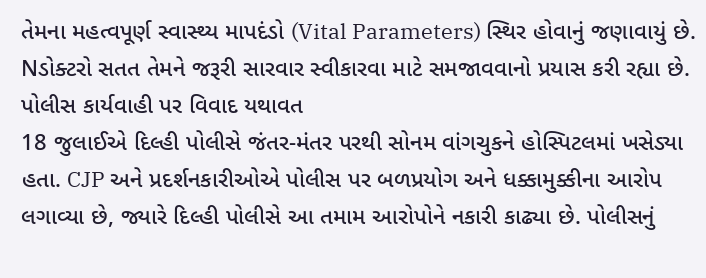તેમના મહત્વપૂર્ણ સ્વાસ્થ્ય માપદંડો (Vital Parameters) સ્થિર હોવાનું જણાવાયું છે. Nડોક્ટરો સતત તેમને જરૂરી સારવાર સ્વીકારવા માટે સમજાવવાનો પ્રયાસ કરી રહ્યા છે.
પોલીસ કાર્યવાહી પર વિવાદ યથાવત
18 જુલાઈએ દિલ્હી પોલીસે જંતર-મંતર પરથી સોનમ વાંગચુકને હોસ્પિટલમાં ખસેડ્યા હતા. CJP અને પ્રદર્શનકારીઓએ પોલીસ પર બળપ્રયોગ અને ધક્કામુક્કીના આરોપ લગાવ્યા છે, જ્યારે દિલ્હી પોલીસે આ તમામ આરોપોને નકારી કાઢ્યા છે. પોલીસનું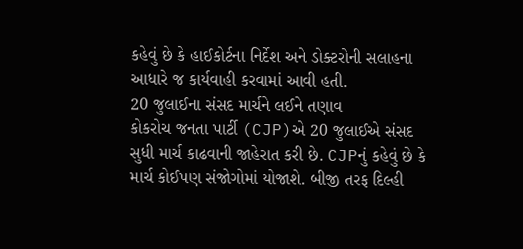કહેવું છે કે હાઈકોર્ટના નિર્દેશ અને ડોક્ટરોની સલાહના આધારે જ કાર્યવાહી કરવામાં આવી હતી.
20 જુલાઈના સંસદ માર્ચને લઈને તણાવ
કોકરોચ જનતા પાર્ટી (CJP)એ 20 જુલાઈએ સંસદ સુધી માર્ચ કાઢવાની જાહેરાત કરી છે. CJPનું કહેવું છે કે માર્ચ કોઈપણ સંજોગોમાં યોજાશે. બીજી તરફ દિલ્હી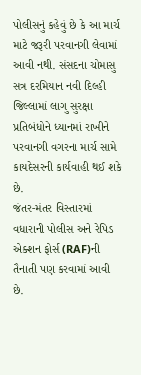પોલીસનું કહેવું છે કે આ માર્ચ માટે જરૂરી પરવાનગી લેવામાં આવી નથી. સંસદના ચોમાસુ સત્ર દરમિયાન નવી દિલ્હી જિલ્લામાં લાગુ સુરક્ષા પ્રતિબંધોને ધ્યાનમાં રાખીને પરવાનગી વગરના માર્ચ સામે કાયદેસરની કાર્યવાહી થઈ શકે છે.
જંતર-મંતર વિસ્તારમાં વધારાની પોલીસ અને રેપિડ એક્શન ફોર્સ (RAF)ની તૈનાતી પણ કરવામાં આવી છે.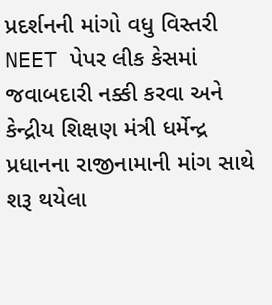પ્રદર્શનની માંગો વધુ વિસ્તરી
NEET પેપર લીક કેસમાં જવાબદારી નક્કી કરવા અને કેન્દ્રીય શિક્ષણ મંત્રી ધર્મેન્દ્ર પ્રધાનના રાજીનામાની માંગ સાથે શરૂ થયેલા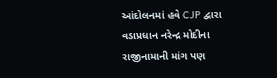આંદોલનમાં હવે CJP દ્વારા વડાપ્રધાન નરેન્દ્ર મોદીના રાજીનામાની માંગ પણ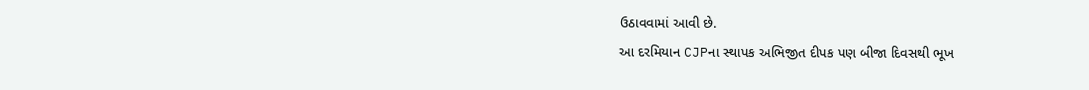ઉઠાવવામાં આવી છે.
આ દરમિયાન CJPના સ્થાપક અભિજીત દીપક પણ બીજા દિવસથી ભૂખ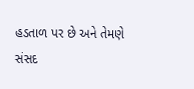હડતાળ પર છે અને તેમણે સંસદ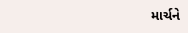માર્ચને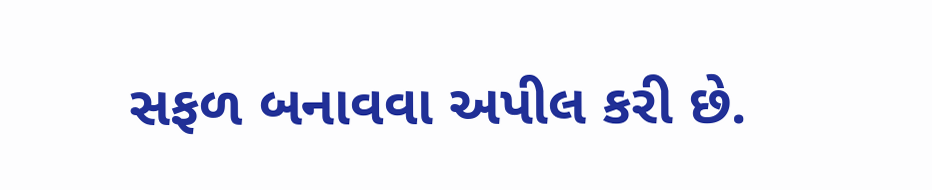સફળ બનાવવા અપીલ કરી છે.